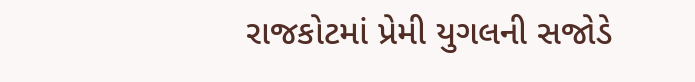રાજકોટમાં પ્રેમી યુગલની સજોડે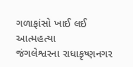ગળાફાંસો ખાઈ લઈ આત્મહત્યા
જંગલેશ્વરના રાધાકૃષ્ણનગર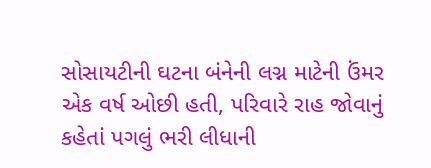સોસાયટીની ઘટના બંનેની લગ્ન માટેની ઉંમર એક વર્ષ ઓછી હતી, પરિવારે રાહ જોવાનું કહેતાં પગલું ભરી લીધાની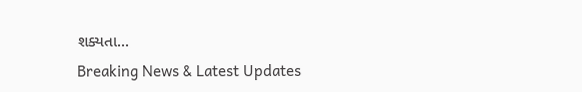શક્યતા...
Breaking News & Latest Updates